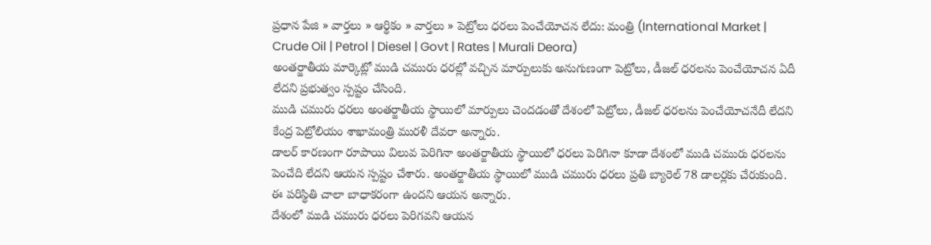ప్రధాన పేజి » వార్తలు » ఆర్థికం » వార్తలు » పెట్రోలు ధరలు పెంచేయోచన లేదు: మంత్రి (International Market | Crude Oil | Petrol | Diesel | Govt | Rates | Murali Deora)
అంతర్జాతీయ మార్కెట్లో ముడి చమురు ధరల్లో వచ్చిన మార్పులుకు అనుగుణంగా పెట్రోలు, డీజల్ ధరలను పెంచేయోచన ఏదీ లేదని ప్రభుత్వం స్పష్టం చేసింది.
ముడి చమురు ధరలు అంతర్జాతీయ స్థాయిలో మార్పులు చెందడంతో దేశంలో పెట్రోలు, డీజల్ ధరలను పెంచేయోచనేదీ లేదని కేంద్ర పెట్రోలియం శాఖామంత్రి మురళీ దేవరా అన్నారు.
డాలర్ కారణంగా రూపాయి విలువ పెరిగినా అంతర్జాతీయ స్థాయిలో ధరలు పెరిగినా కూడా దేశంలో ముడి చమురు ధరలను పెంచేది లేదని ఆయన స్పష్టం చేశారు. అంతర్జాతీయ స్థాయిలో ముడి చమురు ధరలు ప్రతి బ్యారెల్ 78 డాలర్లకు చేరుకుంది. ఈ పరిస్థితి చాలా బాధాకరంగా ఉందని ఆయన అన్నారు.
దేశంలో ముడి చమురు ధరలు పెరిగవని ఆయన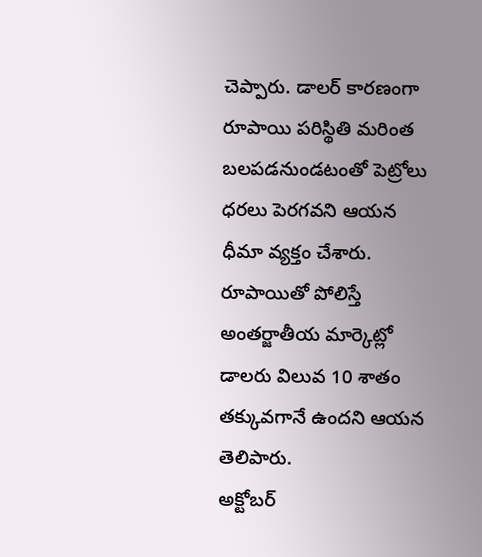చెప్పారు. డాలర్ కారణంగా రూపాయి పరిస్థితి మరింత బలపడనుండటంతో పెట్రోలు ధరలు పెరగవని ఆయన ధీమా వ్యక్తం చేశారు. రూపాయితో పోలిస్తే అంతర్జాతీయ మార్కెట్లో డాలరు విలువ 10 శాతం తక్కువగానే ఉందని ఆయన తెలిపారు.
అక్టోబర్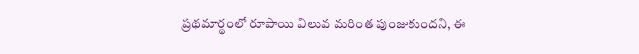ప్రథమార్థంలో రూపాయి విలువ మరింత పుంజుకుందని, ఈ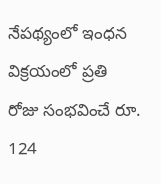నేపథ్యంలో ఇంధన విక్రయంలో ప్రతి రోజు సంభవించే రూ. 124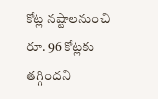కోట్ల నష్టాలనుంచి రూ. 96 కోట్లకు తగ్గిందని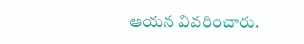ఆయన వివరించారు.